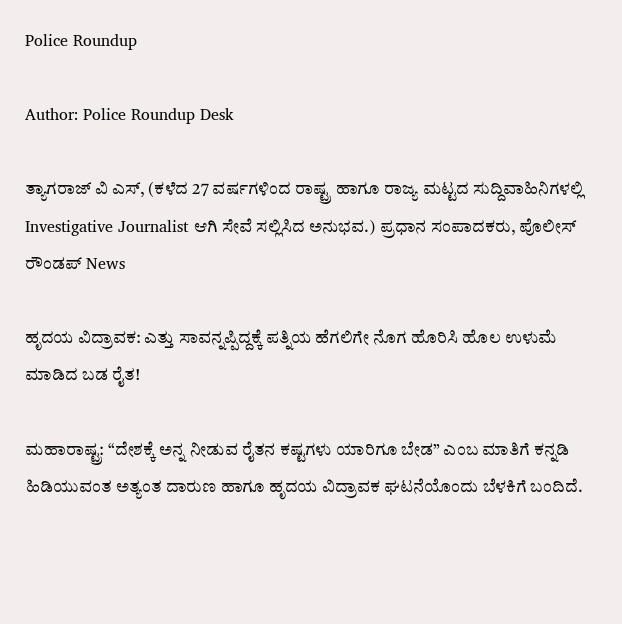Police Roundup

Author: Police Roundup Desk

ತ್ಯಾಗರಾಜ್ ವಿ ಎಸ್, (ಕಳೆದ 27 ವರ್ಷಗಳಿಂದ ರಾಷ್ಟ್ರ ಹಾಗೂ ರಾಜ್ಯ ಮಟ್ಟದ ಸುದ್ದಿವಾಹಿನಿಗಳಲ್ಲಿ Investigative Journalist ಆಗಿ ಸೇವೆ ಸಲ್ಲಿಸಿದ ಅನುಭವ.) ಪ್ರಧಾನ ಸಂಪಾದಕರು, ಪೊಲೀಸ್ ರೌಂಡಪ್ News

ಹೃದಯ ವಿದ್ರಾವಕ: ಎತ್ತು ಸಾವನ್ನಪ್ಪಿದ್ದಕ್ಕೆ ಪತ್ನಿಯ ಹೆಗಲಿಗೇ ನೊಗ ಹೊರಿಸಿ ಹೊಲ ಉಳುಮೆ ಮಾಡಿದ ಬಡ ರೈತ!

ಮಹಾರಾಷ್ಟ್ರ: “ದೇಶಕ್ಕೆ ಅನ್ನ ನೀಡುವ ರೈತನ ಕಷ್ಟಗಳು ಯಾರಿಗೂ ಬೇಡ” ಎಂಬ ಮಾತಿಗೆ ಕನ್ನಡಿ ಹಿಡಿಯುವಂತ ಅತ್ಯಂತ ದಾರುಣ ಹಾಗೂ ಹೃದಯ ವಿದ್ರಾವಕ ಘಟನೆಯೊಂದು ಬೆಳಕಿಗೆ ಬಂದಿದೆ.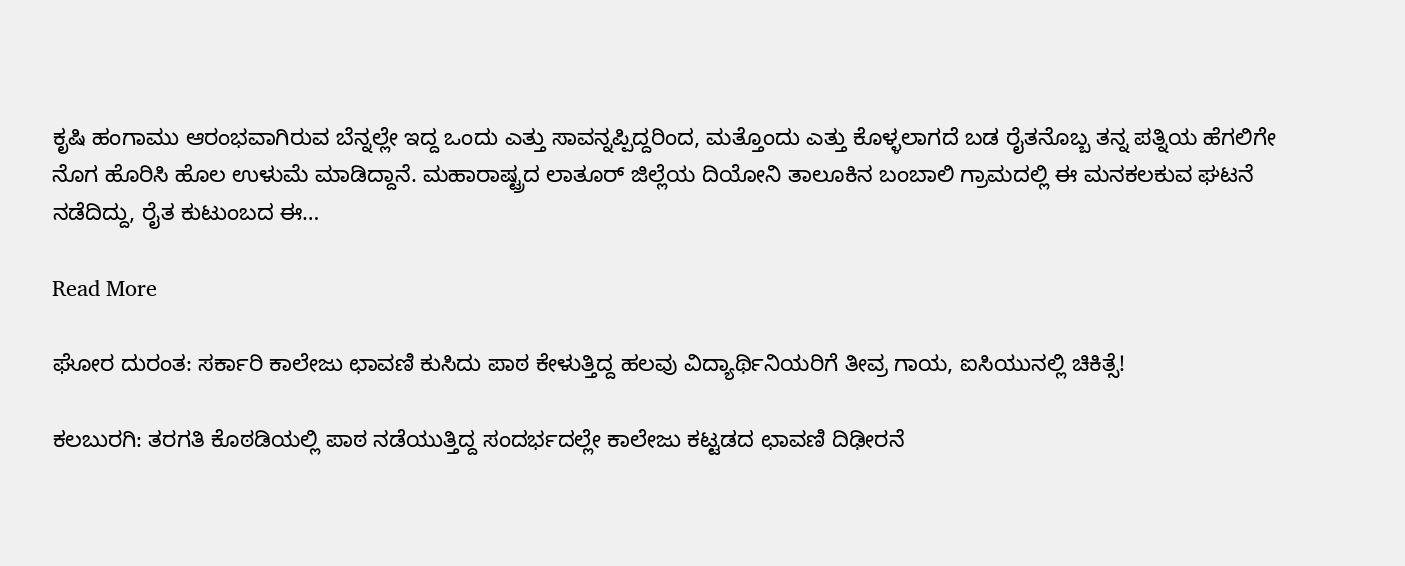ಕೃಷಿ ಹಂಗಾಮು ಆರಂಭವಾಗಿರುವ ಬೆನ್ನಲ್ಲೇ ಇದ್ದ ಒಂದು ಎತ್ತು ಸಾವನ್ನಪ್ಪಿದ್ದರಿಂದ, ಮತ್ತೊಂದು ಎತ್ತು ಕೊಳ್ಳಲಾಗದೆ ಬಡ ರೈತನೊಬ್ಬ ತನ್ನ ಪತ್ನಿಯ ಹೆಗಲಿಗೇ ನೊಗ ಹೊರಿಸಿ ಹೊಲ ಉಳುಮೆ ಮಾಡಿದ್ದಾನೆ. ಮಹಾರಾಷ್ಟ್ರದ ಲಾತೂ‌ರ್ ಜಿಲ್ಲೆಯ ದಿಯೋನಿ ತಾಲೂಕಿನ ಬಂಬಾಲಿ ಗ್ರಾಮದಲ್ಲಿ ಈ ಮನಕಲಕುವ ಘಟನೆ ನಡೆದಿದ್ದು, ರೈತ ಕುಟುಂಬದ ಈ…

Read More

ಘೋರ ದುರಂತ: ಸರ್ಕಾರಿ ಕಾಲೇಜು ಛಾವಣಿ ಕುಸಿದು ಪಾಠ ಕೇಳುತ್ತಿದ್ದ ಹಲವು ವಿದ್ಯಾರ್ಥಿನಿಯರಿಗೆ ತೀವ್ರ ಗಾಯ, ಐಸಿಯುನಲ್ಲಿ ಚಿಕಿತ್ಸೆ!

ಕಲಬುರಗಿ: ತರಗತಿ ಕೊಠಡಿಯಲ್ಲಿ ಪಾಠ ನಡೆಯುತ್ತಿದ್ದ ಸಂದರ್ಭದಲ್ಲೇ ಕಾಲೇಜು ಕಟ್ಟಡದ ಛಾವಣಿ ದಿಢೀರನೆ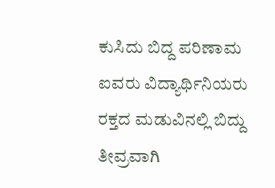ಕುಸಿದು ಬಿದ್ದ ಪರಿಣಾಮ ಐವರು ವಿದ್ಯಾರ್ಥಿನಿಯರು ರಕ್ತದ ಮಡುವಿನಲ್ಲಿ ಬಿದ್ದು ತೀವ್ರವಾಗಿ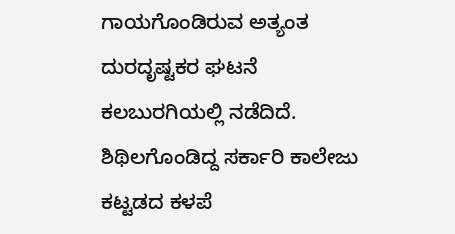ಗಾಯಗೊಂಡಿರುವ ಅತ್ಯಂತ ದುರದೃಷ್ಟಕರ ಘಟನೆ ಕಲಬುರಗಿಯಲ್ಲಿ ನಡೆದಿದೆ. ಶಿಥಿಲಗೊಂಡಿದ್ದ ಸರ್ಕಾರಿ ಕಾಲೇಜು ಕಟ್ಟಡದ ಕಳಪೆ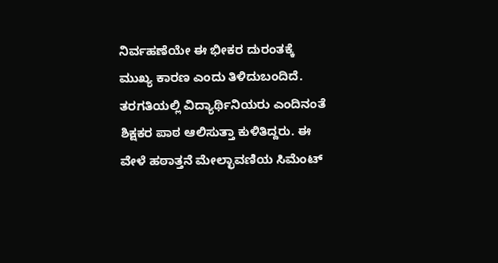ನಿರ್ವಹಣೆಯೇ ಈ ಭೀಕರ ದುರಂತಕ್ಕೆ ಮುಖ್ಯ ಕಾರಣ ಎಂದು ತಿಳಿದುಬಂದಿದೆ.   ತರಗತಿಯಲ್ಲಿ ವಿದ್ಯಾರ್ಥಿನಿಯರು ಎಂದಿನಂತೆ ಶಿಕ್ಷಕರ ಪಾಠ ಆಲಿಸುತ್ತಾ ಕುಳಿತಿದ್ದರು. ಈ ವೇಳೆ ಹಠಾತ್ತನೆ ಮೇಲ್ಛಾವಣಿಯ ಸಿಮೆಂಟ್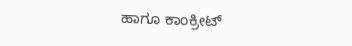ಹಾಗೂ ಕಾಂಕ್ರೀಟ್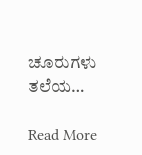ಚೂರುಗಳು ತಲೆಯ…

Read More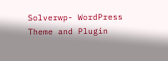Solverwp- WordPress Theme and Plugin